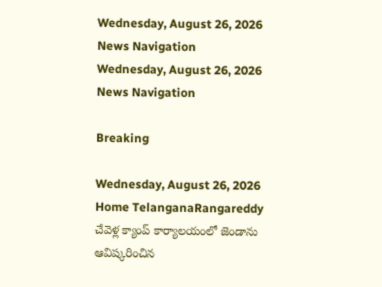Wednesday, August 26, 2026
News Navigation
Wednesday, August 26, 2026
News Navigation

Breaking

Wednesday, August 26, 2026
Home TelanganaRangareddy చేవెళ్ల క్యాంప్ కార్యాలయంలో జెండాను ఆవిష్కరించిన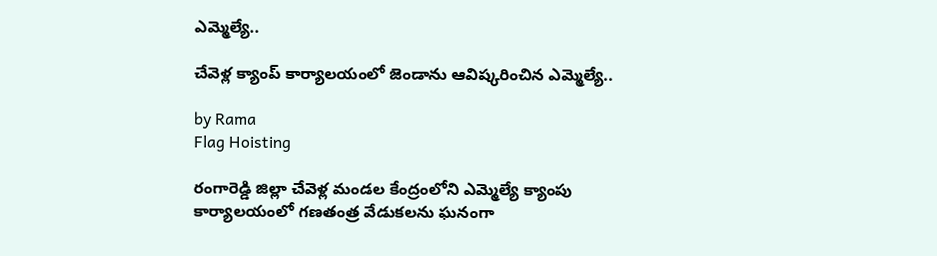ఎమ్మెల్యే..

చేవెళ్ల క్యాంప్ కార్యాలయంలో జెండాను ఆవిష్కరించిన ఎమ్మెల్యే..

by Rama
Flag Hoisting

రంగారెడ్డి జిల్లా చేవెళ్ల మండల కేంద్రంలోని ఎమ్మెల్యే క్యాంపు కార్యాలయంలో గణతంత్ర వేడుకలను ఘనంగా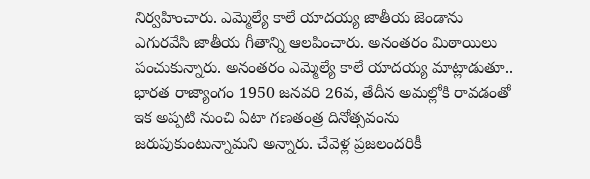నిర్వహించారు. ఎమ్మెల్యే కాలే యాదయ్య జాతీయ జెండాను ఎగురవేసి జాతీయ గీతాన్ని ఆలపించారు. అనంతరం మిఠాయిలు పంచుకున్నారు. అనంతరం ఎమ్మెల్యే కాలే యాదయ్య మాట్లాడుతూ.. భారత రాజ్యాంగం 1950 జనవరి 26వ, తేదీన అమల్లోకి రావడంతో ఇక అప్పటి నుంచి ఏటా గణతంత్ర దినోత్సవంను జరుపుకుంటున్నామని అన్నారు. చేవెళ్ల ప్రజలందరికీ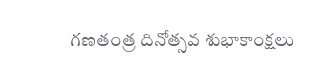గణతంత్ర దినోత్సవ శుభాకాంక్షలు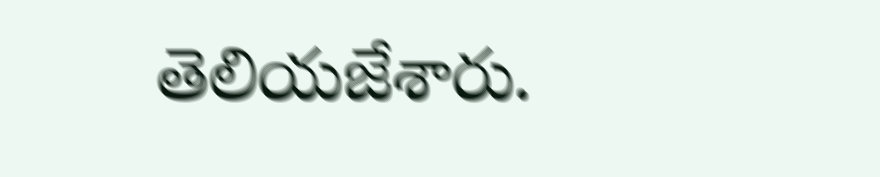తెలియజేశారు.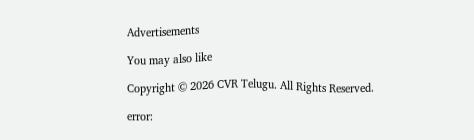Advertisements

You may also like

Copyright © 2026 CVR Telugu. All Rights Reserved.

error: